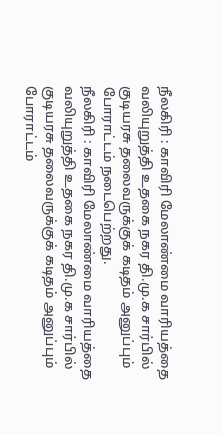நீலகிரி : காவிரி மேலாண்மை வாரியத்தை வலியுறுத்தி உதகை நகர தி.மு.க சார்பில் குடியரசு தலைவருக்குக் கடிதம் அனுப்பும் போராட்டம் நடைபெற்றது.
நீலகிரி : காவிரி மேலாண்மை வாரியத்தை வலியுறுத்தி உதகை நகர தி.மு.க சார்பில் குடியரசு தலைவருக்குக் கடிதம் அனுப்பும் போராட்டம்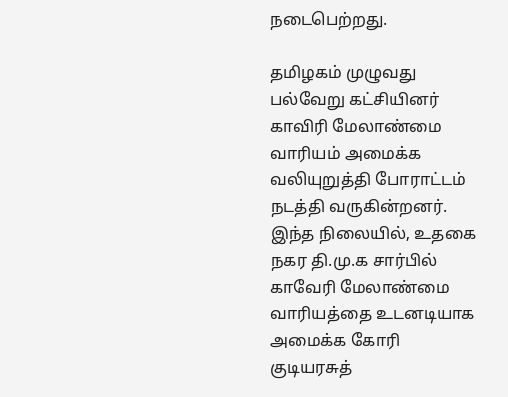நடைபெற்றது.

தமிழகம் முழுவது பல்வேறு கட்சியினர் காவிரி மேலாண்மை வாரியம் அமைக்க வலியுறுத்தி போராட்டம் நடத்தி வருகின்றனர். இந்த நிலையில், உதகை நகர தி.மு.க சார்பில் காவேரி மேலாண்மை வாரியத்தை உடனடியாக அமைக்க கோரி குடியரசுத்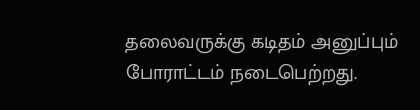தலைவருக்கு கடிதம் அனுப்பும் போராட்டம் நடைபெற்றது.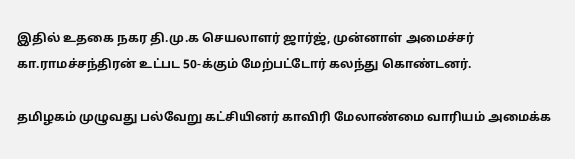இதில் உதகை நகர தி.மு.க செயலாளர் ஜார்ஜ், முன்னாள் அமைச்சர் கா.ராமச்சந்திரன் உட்பட 50-க்கும் மேற்பட்டோர் கலந்து கொண்டனர்.

தமிழகம் முழுவது பல்வேறு கட்சியினர் காவிரி மேலாண்மை வாரியம் அமைக்க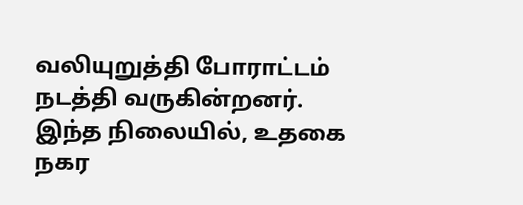வலியுறுத்தி போராட்டம் நடத்தி வருகின்றனர். இந்த நிலையில், உதகை நகர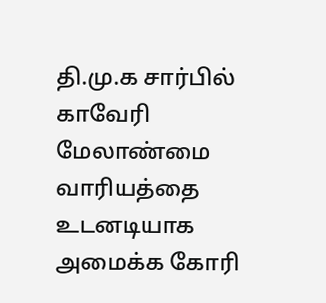தி.மு.க சார்பில் காவேரி மேலாண்மை வாரியத்தை உடனடியாக அமைக்க கோரி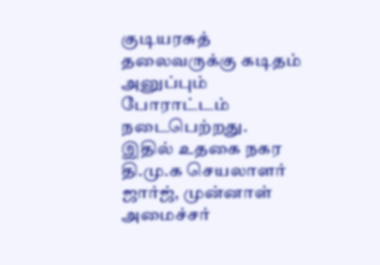குடியரசுத் தலைவருக்கு கடிதம் அனுப்பும் போராட்டம் நடைபெற்றது.
இதில் உதகை நகர தி.மு.க செயலாளர் ஜார்ஜ், முன்னாள் அமைச்சர்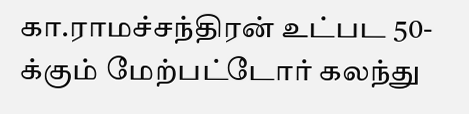கா.ராமச்சந்திரன் உட்பட 50-க்கும் மேற்பட்டோர் கலந்து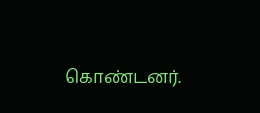கொண்டனர்.